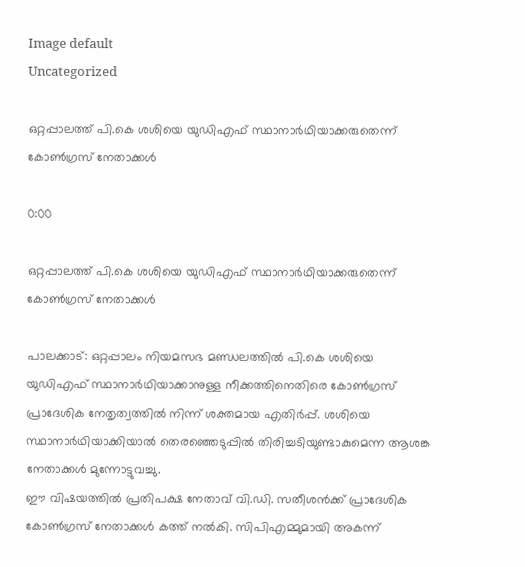Image default
Uncategorized

ഒറ്റപ്പാലത്ത് പി.കെ ശശിയെ യുഡിഎഫ് സ്ഥാനാർഥിയാക്കരുതെന്ന് കോൺഗ്രസ് നേതാക്കൾ

0:00

ഒറ്റപ്പാലത്ത് പി.കെ ശശിയെ യുഡിഎഫ് സ്ഥാനാർഥിയാക്കരുതെന്ന് കോൺഗ്രസ് നേതാക്കൾ

പാലക്കാട്: ഒറ്റപ്പാലം നിയമസഭ മണ്ഡലത്തിൽ പി.കെ ശശിയെ യുഡിഎഫ് സ്ഥാനാർഥിയാക്കാനുള്ള നീക്കത്തിനെതിരെ കോൺഗ്രസ് പ്രാദേശിക നേതൃത്വത്തിൽ നിന്ന് ശക്തമായ എതിർപ്പ്. ശശിയെ സ്ഥാനാർഥിയാക്കിയാൽ തെരഞ്ഞെടുപ്പിൽ തിരിച്ചടിയുണ്ടാകുമെന്ന ആശങ്ക നേതാക്കൾ മുന്നോട്ടുവച്ചു.
ഈ വിഷയത്തിൽ പ്രതിപക്ഷ നേതാവ് വി.ഡി. സതീശൻക്ക് പ്രാദേശിക കോൺഗ്രസ് നേതാക്കൾ കത്ത് നൽകി. സിപിഎമ്മുമായി അകന്ന്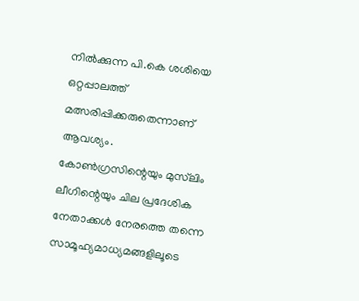നിൽക്കുന്ന പി.കെ ശശിയെ ഒറ്റപ്പാലത്ത് മത്സരിപ്പിക്കരുതെന്നാണ് ആവശ്യം. കോൺഗ്രസിന്റെയും മുസ്‍ലിം ലീഗിന്റെയും ചില പ്രദേശിക നേതാക്കൾ നേരത്തെ തന്നെ സാമൂഹ്യമാധ്യമങ്ങളിലൂടെ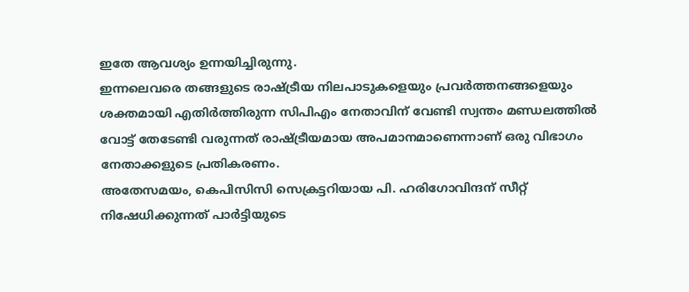ഇതേ ആവശ്യം ഉന്നയിച്ചിരുന്നു.
ഇന്നലെവരെ തങ്ങളുടെ രാഷ്ട്രീയ നിലപാടുകളെയും പ്രവർത്തനങ്ങളെയും ശക്തമായി എതിർത്തിരുന്ന സിപിഎം നേതാവിന് വേണ്ടി സ്വന്തം മണ്ഡലത്തിൽ വോട്ട് തേടേണ്ടി വരുന്നത് രാഷ്ട്രീയമായ അപമാനമാണെന്നാണ് ഒരു വിഭാഗം നേതാക്കളുടെ പ്രതികരണം.
അതേസമയം, കെപിസിസി സെക്രട്ടറിയായ പി. ഹരിഗോവിന്ദന് സീറ്റ് നിഷേധിക്കുന്നത് പാർട്ടിയുടെ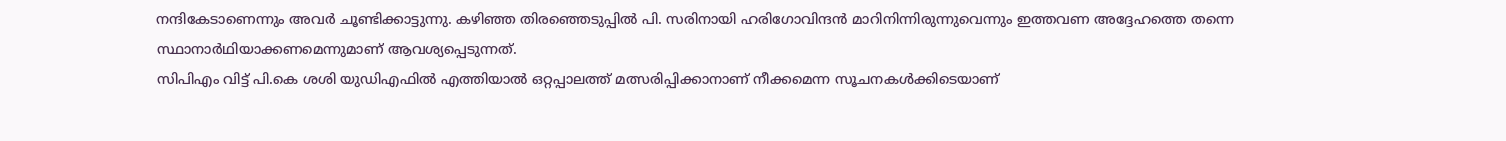നന്ദികേടാണെന്നും അവർ ചൂണ്ടിക്കാട്ടുന്നു. കഴിഞ്ഞ തിരഞ്ഞെടുപ്പിൽ പി. സരിനായി ഹരിഗോവിന്ദൻ മാറിനിന്നിരുന്നുവെന്നും ഇത്തവണ അദ്ദേഹത്തെ തന്നെ സ്ഥാനാർഥിയാക്കണമെന്നുമാണ് ആവശ്യപ്പെടുന്നത്.
സിപിഎം വിട്ട് പി.കെ ശശി യുഡിഎഫിൽ എത്തിയാൽ ഒറ്റപ്പാലത്ത് മത്സരിപ്പിക്കാനാണ് നീക്കമെന്ന സൂചനകൾക്കിടെയാണ്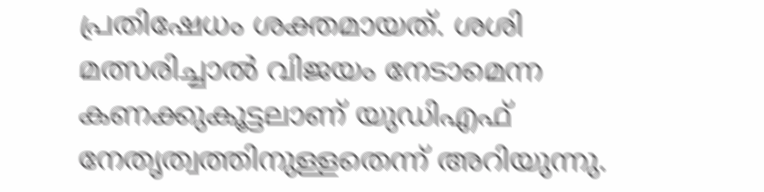പ്രതിഷേധം ശക്തമായത്. ശശി മത്സരിച്ചാൽ വിജയം നേടാമെന്ന കണക്കുകൂട്ടലാണ് യുഡിഎഫ് നേതൃത്വത്തിനുള്ളതെന്ന് അറിയുന്നു.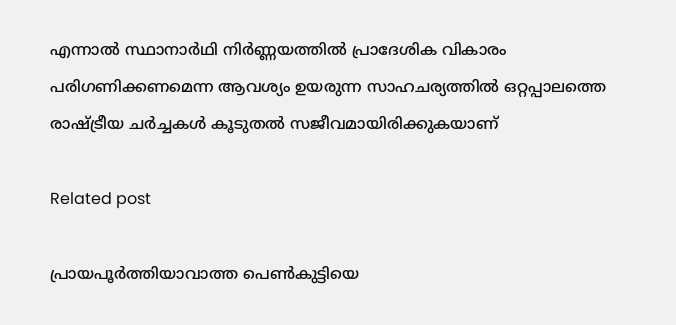എന്നാൽ സ്ഥാനാർഥി നിർണ്ണയത്തിൽ പ്രാദേശിക വികാരം പരിഗണിക്കണമെന്ന ആവശ്യം ഉയരുന്ന സാഹചര്യത്തിൽ ഒറ്റപ്പാലത്തെ രാഷ്ട്രീയ ചർച്ചകൾ കൂടുതൽ സജീവമായിരിക്കുകയാണ്

Related post

പ്രായപൂർത്തിയാവാത്ത പെൺകുട്ടിയെ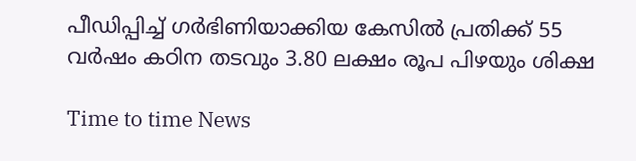പീഡിപ്പിച്ച് ഗർഭിണിയാക്കിയ കേസിൽ പ്രതിക്ക് 55 വർഷം കഠിന തടവും 3.80 ലക്ഷം രൂപ പിഴയും ശിക്ഷ

Time to time News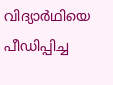വിദ്യാർഥിയെ പീഡിപ്പിച്ച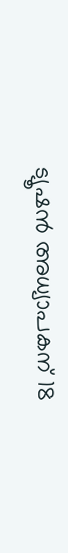ട്യൂഷൻ അധ്യാപകന് 18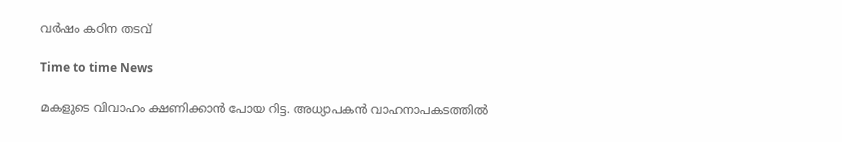വർഷം കഠിന തടവ്

Time to time News

മകളുടെ വിവാഹം ക്ഷണിക്കാൻ പോയ റിട്ട. അധ്യാപകൻ വാഹനാപകടത്തിൽ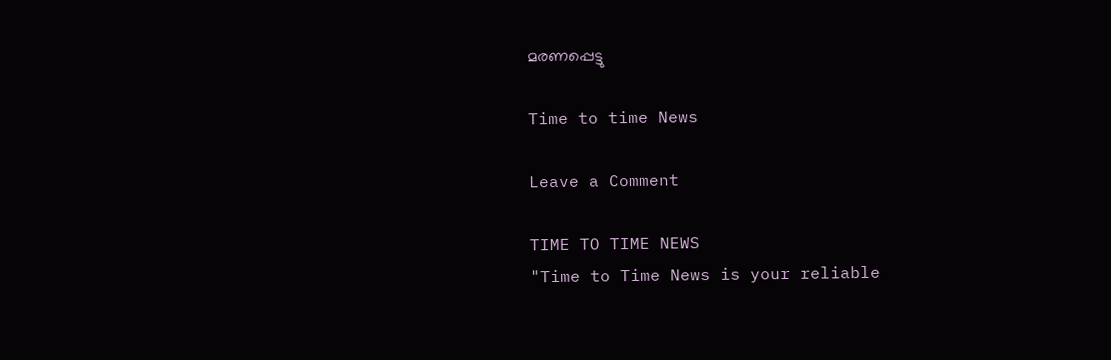മരണപ്പെട്ടു

Time to time News

Leave a Comment

TIME TO TIME NEWS
"Time to Time News is your reliable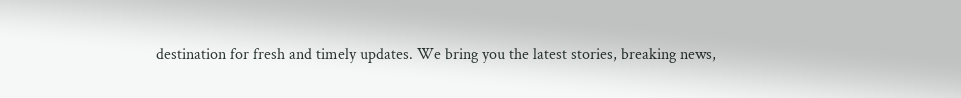destination for fresh and timely updates. We bring you the latest stories, breaking news,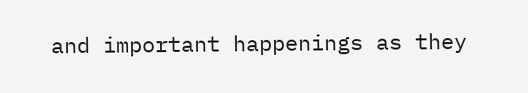and important happenings as they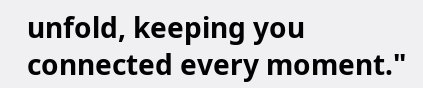unfold, keeping you connected every moment."